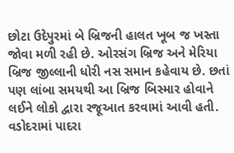છોટા ઉદેપુરમાં બે બ્રિજની હાલત ખૂબ જ ખસ્તા જોવા મળી રહી છે. ઓરસંગ બ્રિજ અને મેરિયા બ્રિજ જીલ્લાની ધોરી નસ સમાન કહેવાય છે. છતાં પણ લાંબા સમયથી આ બ્રિજ બિસ્માર હોવાને લઈને લોકો દ્વારા રજૂઆત કરવામાં આવી હતી. વડોદરામાં પાદરા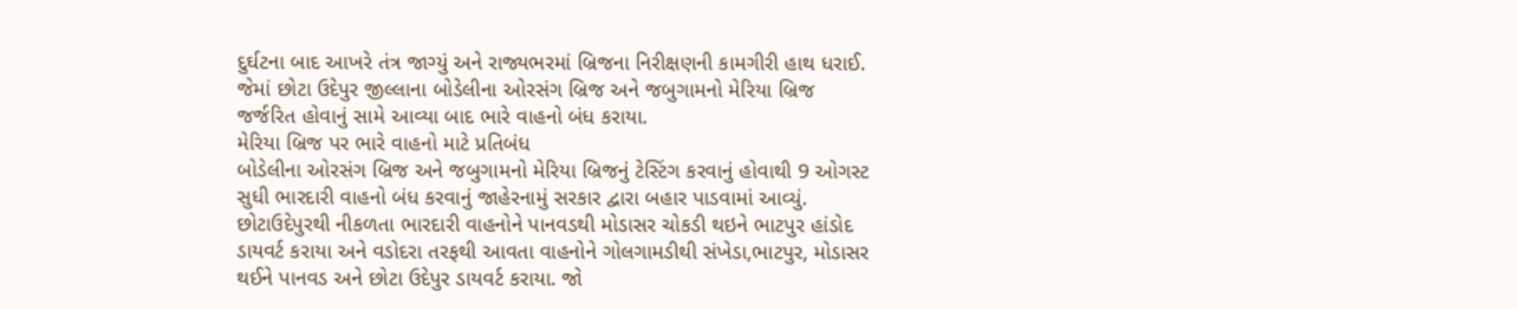દુર્ઘટના બાદ આખરે તંત્ર જાગ્યું અને રાજ્યભરમાં બ્રિજના નિરીક્ષણની કામગીરી હાથ ધરાઈ. જેમાં છોટા ઉદેપુર જીલ્લાના બોડેલીના ઓરસંગ બ્રિજ અને જબુગામનો મેરિયા બ્રિજ જર્જરિત હોવાનું સામે આવ્યા બાદ ભારે વાહનો બંધ કરાયા.
મેરિયા બ્રિજ પર ભારે વાહનો માટે પ્રતિબંધ
બોડેલીના ઓરસંગ બ્રિજ અને જબુગામનો મેરિયા બ્રિજનું ટેસ્ટિંગ કરવાનું હોવાથી 9 ઓગસ્ટ સુધી ભારદારી વાહનો બંધ કરવાનું જાહેરનામું સરકાર દ્વારા બહાર પાડવામાં આવ્યું. છોટાઉદેપુરથી નીકળતા ભારદારી વાહનોને પાનવડથી મોડાસર ચોકડી થઇને ભાટપુર હાંડોદ ડાયવર્ટ કરાયા અને વડોદરા તરફથી આવતા વાહનોને ગોલગામડીથી સંખેડા,ભાટપુર, મોડાસર થઈને પાનવડ અને છોટા ઉદેપુર ડાયવર્ટ કરાયા. જો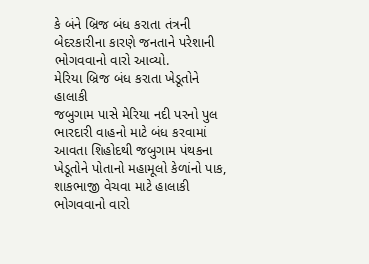કે બંને બ્રિજ બંધ કરાતા તંત્રની બેદરકારીના કારણે જનતાને પરેશાની ભોગવવાનો વારો આવ્યો.
મેરિયા બ્રિજ બંધ કરાતા ખેડૂતોને હાલાકી
જબુગામ પાસે મેરિયા નદી પરનો પુલ ભારદારી વાહનો માટે બંધ કરવામાં આવતા શિહોદથી જબુગામ પંથકના ખેડૂતોને પોતાનો મહામૂલો કેળાંનો પાક, શાકભાજી વેચવા માટે હાલાકી ભોગવવાનો વારો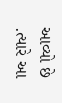આવ્યો છે .ત્યારે આ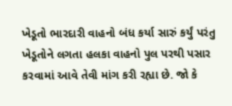ખેડૂતો ભારદારી વાહનો બંધ કર્યા સારું કર્યું પરંતુ ખેડૂતોને લગતા હલકા વાહનો પુલ પરથી પસાર કરવામાં આવે તેવી માંગ કરી રહ્યા છે. જો કે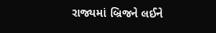રાજ્યમાં બ્રિજને લઈને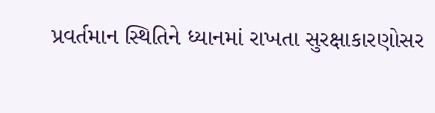પ્રવર્તમાન સ્થિતિને ધ્યાનમાં રાખતા સુરક્ષાકારણોસર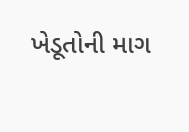ખેડૂતોની માગ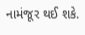નામંજૂર થઈ શકે.